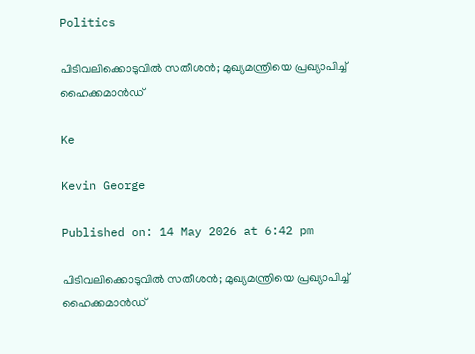Politics

പിടിവലിക്കൊടുവിൽ സതീശൻ; മുഖ്യമന്ത്രിയെ പ്രഖ്യാപിച്ച് ഹൈക്കമാൻഡ്

Ke

Kevin George

Published on: 14 May 2026 at 6:42 pm

പിടിവലിക്കൊടുവിൽ സതീശൻ; മുഖ്യമന്ത്രിയെ പ്രഖ്യാപിച്ച് ഹൈക്കമാൻഡ്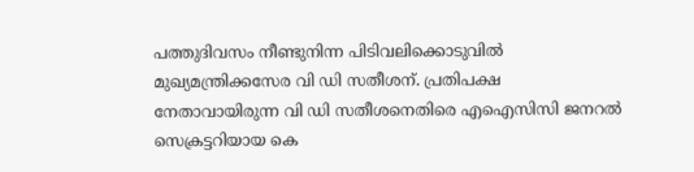പത്തുദിവസം നീണ്ടുനിന്ന പിടിവലിക്കൊടുവിൽ മുഖ്യമന്ത്രിക്കസേര വി ഡി സതീശന്. പ്രതിപക്ഷ നേതാവായിരുന്ന വി ഡി സതീശനെതിരെ എഐസിസി ജനറൽ സെക്രട്ടറിയായ കെ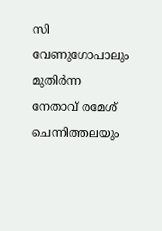സി വേണുഗോപാലും മുതിർന്ന നേതാവ് രമേശ് ചെന്നിത്തലയും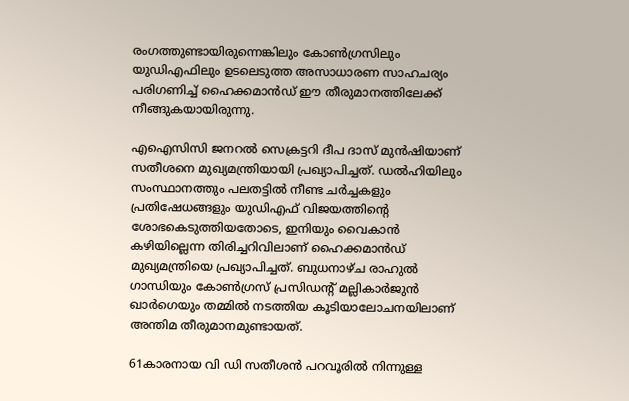രംഗത്തുണ്ടായിരുന്നെങ്കിലും കോൺഗ്രസിലും യുഡിഎഫിലും ഉടലെടുത്ത അസാധാരണ സാഹചര്യം പരിഗണിച്ച് ഹൈക്കമാൻഡ് ഈ തീരുമാനത്തിലേക്ക് നീങ്ങുകയായിരുന്നു.

എഐസിസി ജനറൽ സെക്രട്ടറി ദീപ ദാസ് മുൻഷിയാണ് സതീശനെ മുഖ്യമന്ത്രിയായി പ്രഖ്യാപിച്ചത്. ഡൽഹിയിലും സംസ്ഥാനത്തും പലതട്ടിൽ നീണ്ട ചർച്ചകളും പ്രതിഷേധങ്ങളും യുഡിഎഫ് വിജയത്തിന്റെ ശോഭകെടുത്തിയതോടെ, ഇനിയും വൈകാൻ കഴിയില്ലെന്ന തിരിച്ചറിവിലാണ് ഹൈക്കമാൻഡ് മുഖ്യമന്ത്രിയെ പ്രഖ്യാപിച്ചത്. ബുധനാഴ്ച രാഹുൽ ഗാന്ധിയും കോൺഗ്രസ്‌ പ്രസിഡന്റ്‌ മല്ലികാർജുൻ ഖാർഗെയും തമ്മിൽ നടത്തിയ കൂടിയാലോചനയിലാണ് അന്തിമ തീരുമാനമുണ്ടായത്.

61കാരനായ വി ഡി സതീശൻ പറവൂരിൽ നിന്നുള്ള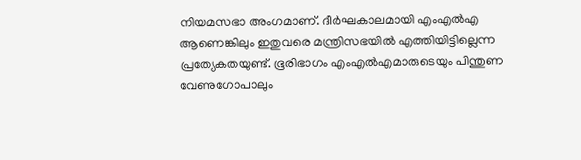നിയമസഭാ അംഗമാണ്. ദീർഘകാലമായി എംഎൽഎ ആണെങ്കിലും ഇതുവരെ മന്ത്രിസഭയിൽ എത്തിയിട്ടില്ലെന്ന പ്രത്യേകതയുണ്ട്. ഭൂരിഭാഗം എംഎൽഎമാരുടെയും പിന്തുണ വേണുഗോപാലും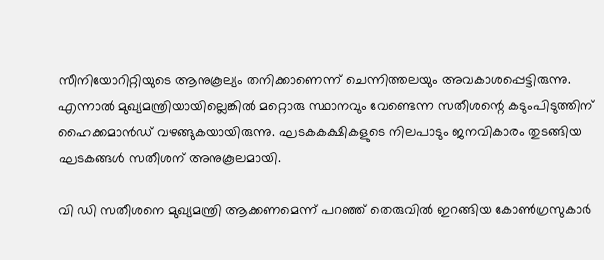സീനിയോറിറ്റിയുടെ ആനുകൂല്യം തനിക്കാണെന്ന്‌ ചെന്നിത്തലയും അവകാശപ്പെട്ടിരുന്നു. എന്നാൽ മുഖ്യമന്ത്രിയായില്ലെങ്കിൽ മറ്റൊരു സ്ഥാനവും വേണ്ടെന്ന സതീശന്റെ കടുംപിടുത്തിന് ഹൈക്കമാൻഡ് വഴങ്ങുകയായിരുന്നു. ഘടകകക്ഷികളുടെ നിലപാടും ജനവികാരം തുടങ്ങിയ ഘടകങ്ങൾ സതീശന് അനുകൂലമായി.

വി ഡി സതീശനെ മുഖ്യമന്ത്രി ആക്കണമെന്ന് പറഞ്ഞ് തെരുവിൽ ഇറങ്ങിയ കോൺഗ്രസുകാർ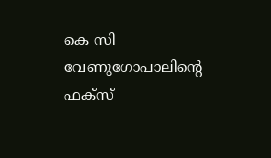കെ സി വേണുഗോപാലിന്റെ ഫക്സ്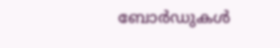ബോർഡുകൾ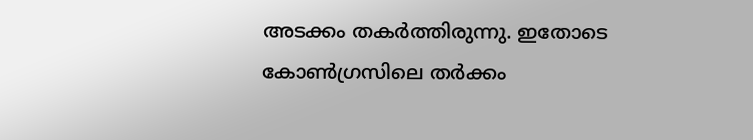അടക്കം തകർത്തിരുന്നു. ഇതോടെ കോൺഗ്രസിലെ തർക്കം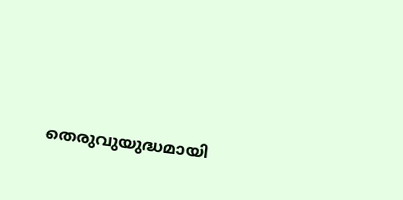തെരുവുയുദ്ധമായി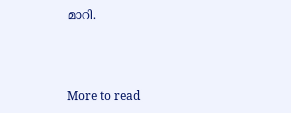മാറി.



More to read